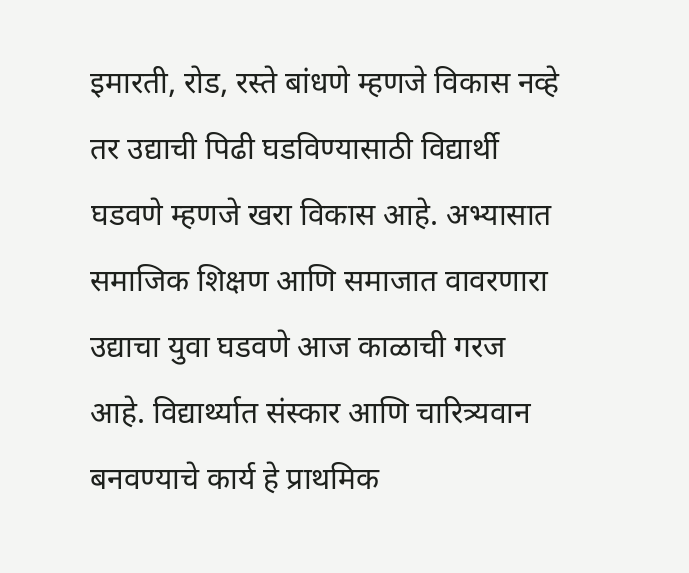इमारती, रोड, रस्ते बांधणे म्हणजे विकास नव्हे तर उद्याची पिढी घडविण्यासाठी विद्यार्थी घडवणे म्हणजे खरा विकास आहे. अभ्यासात समाजिक शिक्षण आणि समाजात वावरणारा उद्याचा युवा घडवणे आज काळाची गरज आहे. विद्यार्थ्यात संस्कार आणि चारित्र्यवान बनवण्याचे कार्य हे प्राथमिक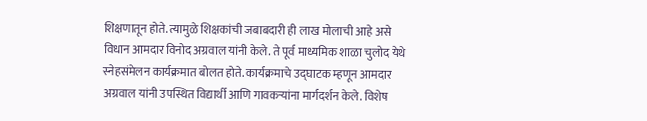शिक्षणातून होते. त्यामुळे शिक्षकांची जबाबदारी ही लाख मोलाची आहे असे विधान आमदार विनोद अग्रवाल यांनी केले. ते पूर्व माध्यमिक शाळा चुलोद येथे स्नेहसंमेलन कार्यक्रमात बोलत होते. कार्यक्रमाचे उद्घाटक म्हणून आमदार अग्रवाल यांनी उपस्थित विद्यार्थी आणि गावकऱ्यांना मार्गदर्शन केले. विशेष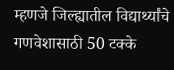म्हणजे जिल्ह्यातील विद्यार्थ्यांचे गणवेशासाठी 50 टक्के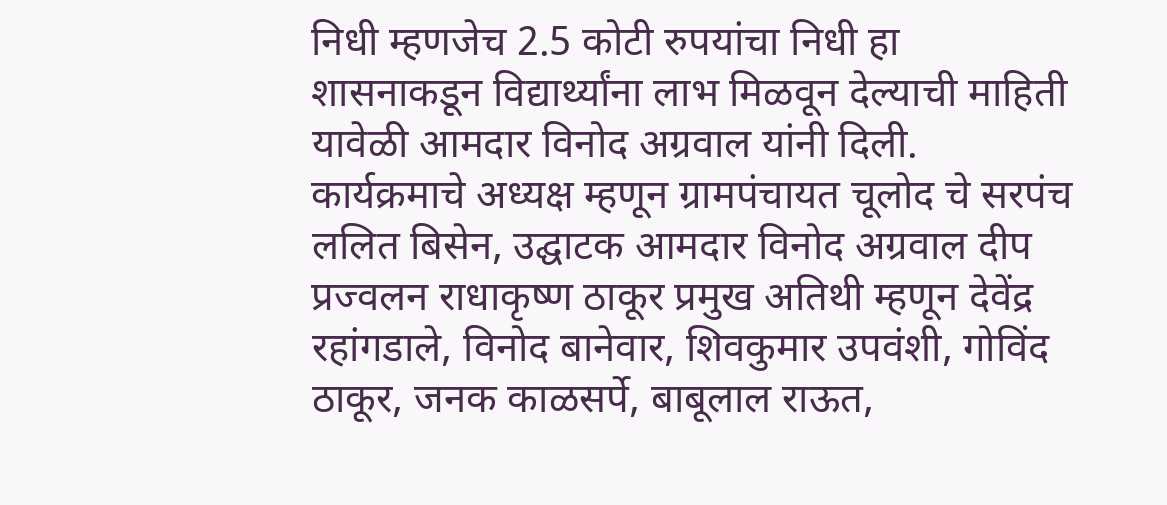निधी म्हणजेच 2.5 कोटी रुपयांचा निधी हा शासनाकडून विद्यार्थ्यांना लाभ मिळवून देल्याची माहिती यावेळी आमदार विनोद अग्रवाल यांनी दिली.
कार्यक्रमाचे अध्यक्ष म्हणून ग्रामपंचायत चूलोद चे सरपंच ललित बिसेन, उद्घाटक आमदार विनोद अग्रवाल दीप प्रज्वलन राधाकृष्ण ठाकूर प्रमुख अतिथी म्हणून देवेंद्र रहांगडाले, विनोद बानेवार, शिवकुमार उपवंशी, गोविंद ठाकूर, जनक काळसर्पे, बाबूलाल राऊत,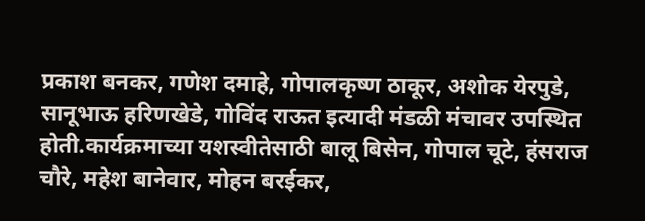प्रकाश बनकर, गणेश दमाहे, गोपालकृष्ण ठाकूर, अशोक येरपुडे, सानूभाऊ हरिणखेडे, गोविंद राऊत इत्यादी मंडळी मंचावर उपस्थित होती.कार्यक्रमाच्या यशस्वीतेसाठी बालू बिसेन, गोपाल चूटे, हंसराज चौरे, महेश बानेवार, मोहन बरईकर,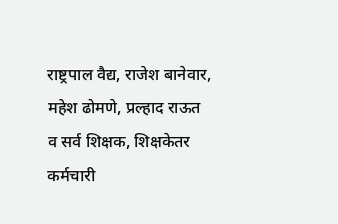राष्ट्रपाल वैद्य, राजेश बानेवार, महेश ढोमणे, प्रल्हाद राऊत व सर्व शिक्षक, शिक्षकेतर कर्मचारी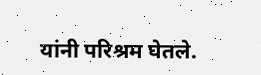यांनी परिश्रम घेतले.